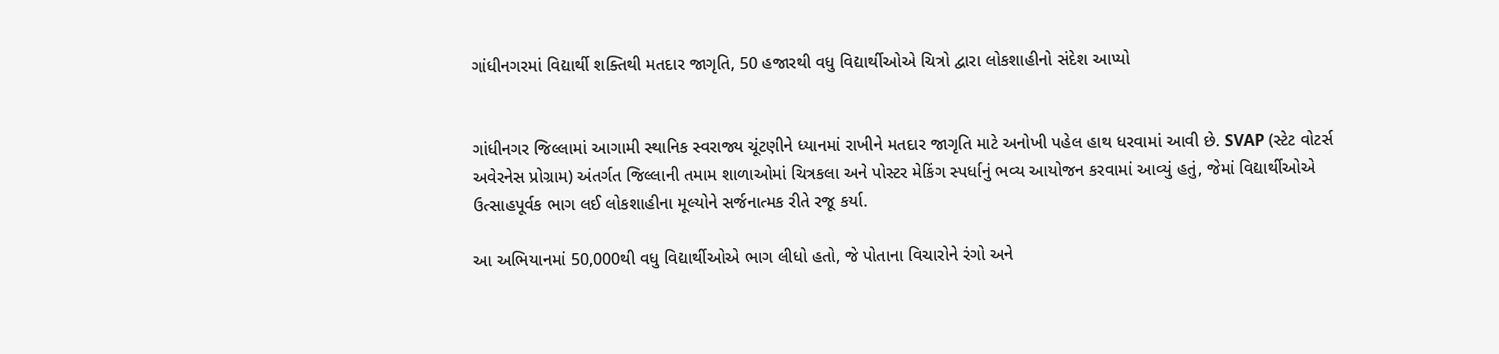ગાંધીનગરમાં વિદ્યાર્થી શક્તિથી મતદાર જાગૃતિ, 50 હજારથી વધુ વિદ્યાર્થીઓએ ચિત્રો દ્વારા લોકશાહીનો સંદેશ આપ્યો


ગાંધીનગર જિલ્લામાં આગામી સ્થાનિક સ્વરાજ્ય ચૂંટણીને ધ્યાનમાં રાખીને મતદાર જાગૃતિ માટે અનોખી પહેલ હાથ ધરવામાં આવી છે. SVAP (સ્ટેટ વોટર્સ અવેરનેસ પ્રોગ્રામ) અંતર્ગત જિલ્લાની તમામ શાળાઓમાં ચિત્રકલા અને પોસ્ટર મેકિંગ સ્પર્ધાનું ભવ્ય આયોજન કરવામાં આવ્યું હતું, જેમાં વિદ્યાર્થીઓએ ઉત્સાહપૂર્વક ભાગ લઈ લોકશાહીના મૂલ્યોને સર્જનાત્મક રીતે રજૂ કર્યા.

આ અભિયાનમાં 50,000થી વધુ વિદ્યાર્થીઓએ ભાગ લીધો હતો, જે પોતાના વિચારોને રંગો અને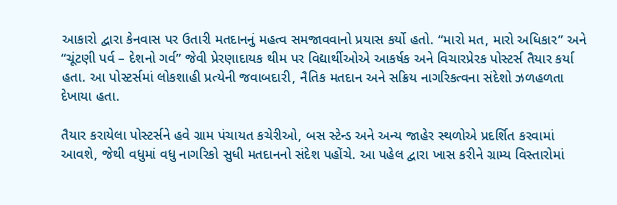આકારો દ્વારા કેનવાસ પર ઉતારી મતદાનનું મહત્વ સમજાવવાનો પ્રયાસ કર્યો હતો. “મારો મત, મારો અધિકાર” અને “ચૂંટણી પર્વ – દેશનો ગર્વ” જેવી પ્રેરણાદાયક થીમ પર વિદ્યાર્થીઓએ આકર્ષક અને વિચારપ્રેરક પોસ્ટર્સ તૈયાર કર્યા હતા. આ પોસ્ટર્સમાં લોકશાહી પ્રત્યેની જવાબદારી, નૈતિક મતદાન અને સક્રિય નાગરિકત્વના સંદેશો ઝળહળતા દેખાયા હતા.

તૈયાર કરાયેલા પોસ્ટર્સને હવે ગ્રામ પંચાયત કચેરીઓ, બસ સ્ટેન્ડ અને અન્ય જાહેર સ્થળોએ પ્રદર્શિત કરવામાં આવશે, જેથી વધુમાં વધુ નાગરિકો સુધી મતદાનનો સંદેશ પહોંચે. આ પહેલ દ્વારા ખાસ કરીને ગ્રામ્ય વિસ્તારોમાં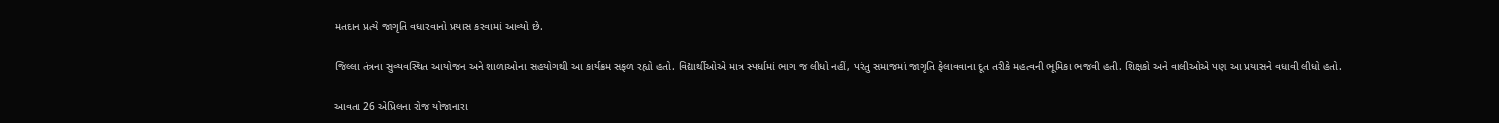મતદાન પ્રત્યે જાગૃતિ વધારવાનો પ્રયાસ કરવામાં આવ્યો છે.

જિલ્લા તંત્રના સુવ્યવસ્થિત આયોજન અને શાળાઓના સહયોગથી આ કાર્યક્રમ સફળ રહ્યો હતો. વિદ્યાર્થીઓએ માત્ર સ્પર્ધામાં ભાગ જ લીધો નહીં, પરંતુ સમાજમાં જાગૃતિ ફેલાવવાના દૂત તરીકે મહત્વની ભૂમિકા ભજવી હતી. શિક્ષકો અને વાલીઓએ પણ આ પ્રયાસને વધાવી લીધો હતો.

આવતા 26 એપ્રિલના રોજ યોજાનારા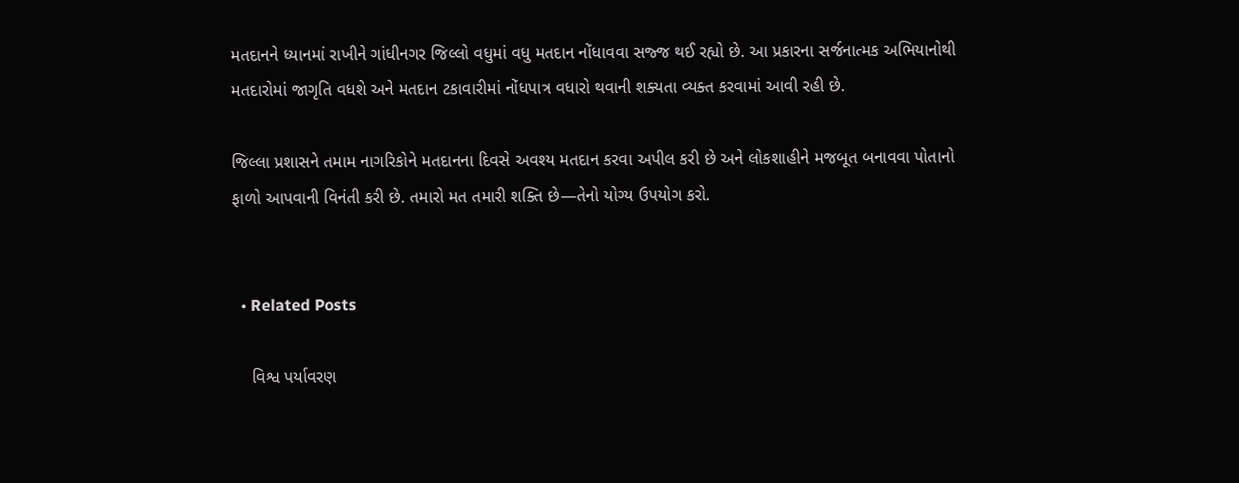મતદાનને ધ્યાનમાં રાખીને ગાંધીનગર જિલ્લો વધુમાં વધુ મતદાન નોંધાવવા સજ્જ થઈ રહ્યો છે. આ પ્રકારના સર્જનાત્મક અભિયાનોથી મતદારોમાં જાગૃતિ વધશે અને મતદાન ટકાવારીમાં નોંધપાત્ર વધારો થવાની શક્યતા વ્યક્ત કરવામાં આવી રહી છે.

જિલ્લા પ્રશાસને તમામ નાગરિકોને મતદાનના દિવસે અવશ્ય મતદાન કરવા અપીલ કરી છે અને લોકશાહીને મજબૂત બનાવવા પોતાનો ફાળો આપવાની વિનંતી કરી છે. તમારો મત તમારી શક્તિ છે—તેનો યોગ્ય ઉપયોગ કરો.


  • Related Posts

    વિશ્વ પર્યાવરણ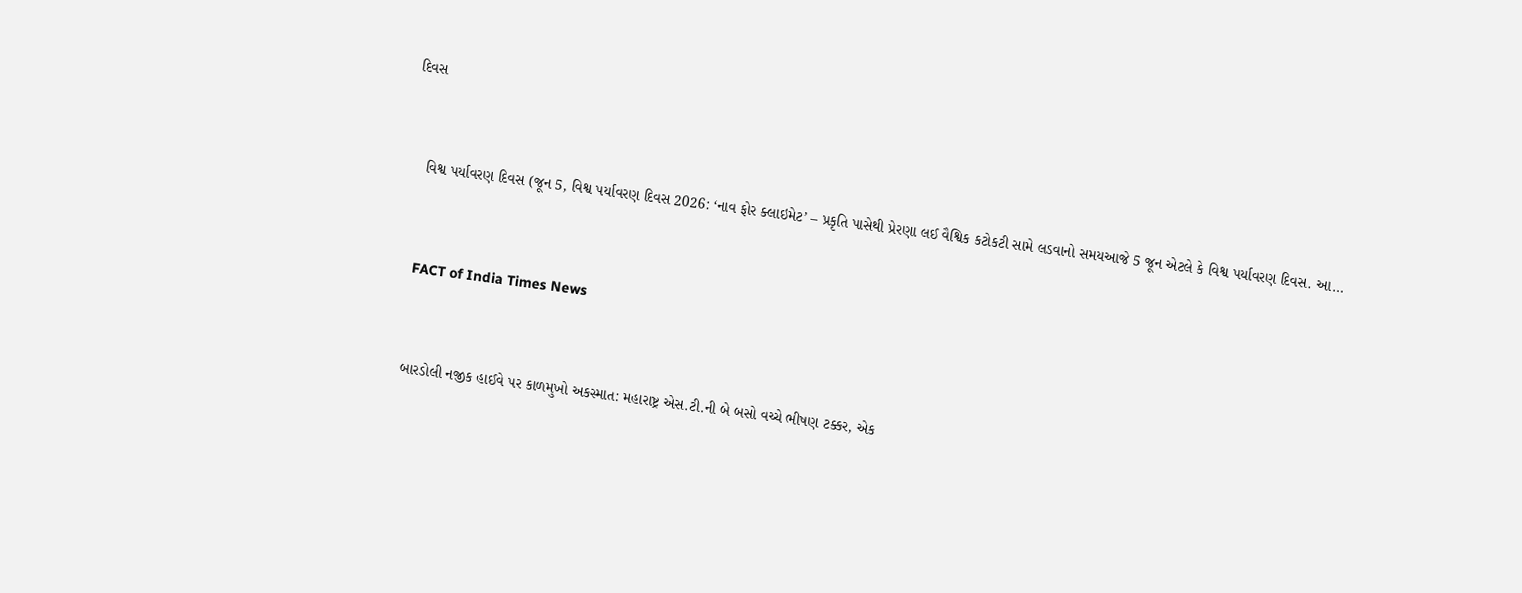દિવસ


    વિશ્વ પર્યાવરણ દિવસ (જૂન 5, વિશ્વ પર્યાવરણ દિવસ 2026: ‘નાવ ફોર ક્લાઇમેટ’ – પ્રકૃતિ પાસેથી પ્રેરણા લઈ વૈશ્વિક કટોકટી સામે લડવાનો સમયઆજે 5 જૂન એટલે કે વિશ્વ પર્યાવરણ દિવસ. આ…


    FACT of India Times News


    બારડોલી નજીક હાઈવે પર કાળમુખો અકસ્માત: મહારાષ્ટ્ર એસ.ટી.ની બે બસો વચ્ચે ભીષણ ટક્કર, એક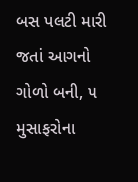બસ પલટી મારી જતાં આગનો ગોળો બની, ૫ મુસાફરોના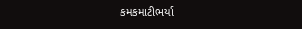કમકમાટીભર્યા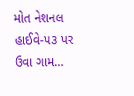મોત નેશનલ હાઈવે-૫૩ પર ઉવા ગામ…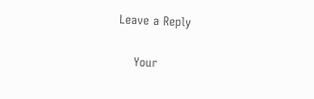Leave a Reply

    Your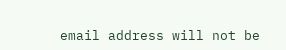email address will not be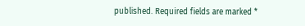published. Required fields are marked *